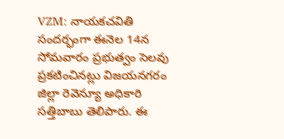VZM: నాయకచవితి సందర్భంగా ఈనెల 14న సోమవారం ప్రభుత్వం సెలవు ప్రకటించినట్లు విజయనగరం జిల్లా రెవెన్యూ అధికారి సత్తిబాబు తెలిపారు. ఈ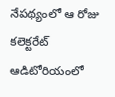నేపథ్యంలో ఆ రోజు కలెక్టరేట్ ఆడిటోరియంలో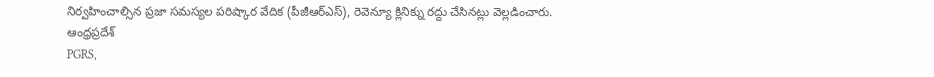నిర్వహించాల్సిన ప్రజా సమస్యల పరిష్కార వేదిక (పీజీఆర్ఎస్), రెవెన్యూ క్లినిక్ను రద్దు చేసినట్లు వెల్లడించారు.
ఆంధ్రప్రదేశ్
PGRS,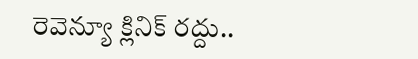రెవెన్యూ క్లినిక్ రద్దు..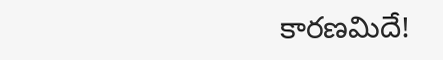కారణమిదే!